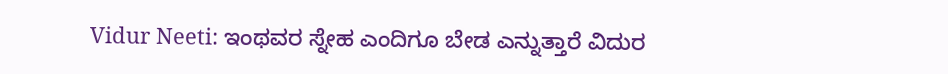Vidur Neeti: ಇಂಥವರ ಸ್ನೇಹ ಎಂದಿಗೂ ಬೇಡ ಎನ್ನುತ್ತಾರೆ ವಿದುರ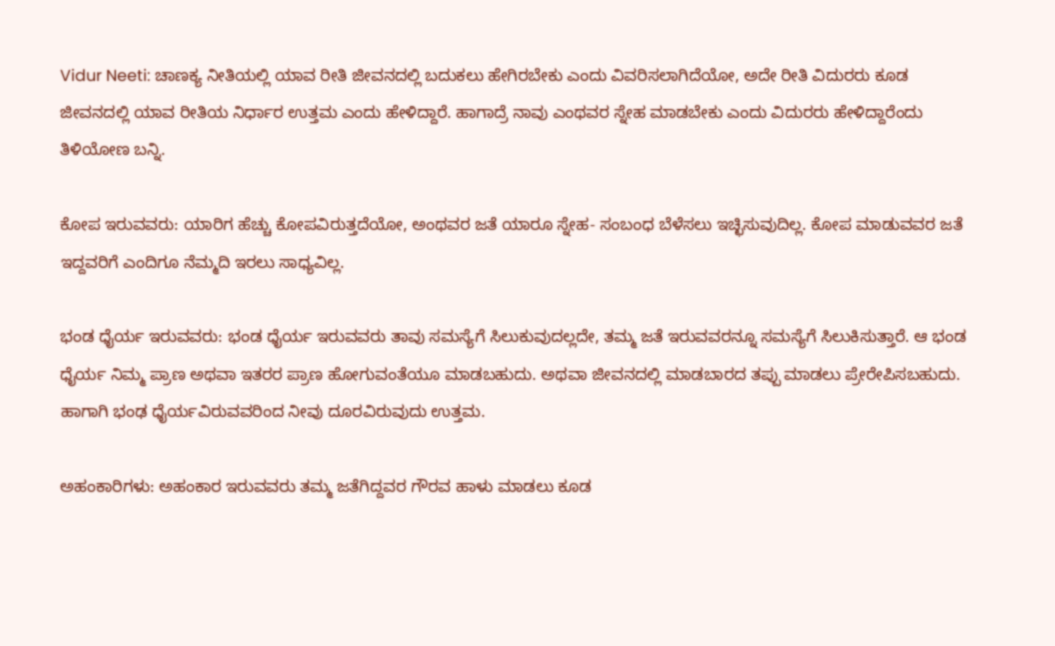Vidur Neeti: ಚಾಣಕ್ಯ ನೀತಿಯಲ್ಲಿ ಯಾವ ರೀತಿ ಜೀವನದಲ್ಲಿ ಬದುಕಲು ಹೇಗಿರಬೇಕು ಎಂದು ವಿವರಿಸಲಾಗಿದೆಯೋ, ಅದೇ ರೀತಿ ವಿದುರರು ಕೂಡ ಜೀವನದಲ್ಲಿ ಯಾವ ರೀತಿಯ ನಿರ್ಧಾರ ಉತ್ತಮ ಎಂದು ಹೇಳಿದ್ದಾರೆ. ಹಾಗಾದ್ರೆ ನಾವು ಎಂಥವರ ಸ್ನೇಹ ಮಾಡಬೇಕು ಎಂದು ವಿದುರರು ಹೇಳಿದ್ದಾರೆಂದು ತಿಳಿಯೋಣ ಬನ್ನಿ.

ಕೋಪ ಇರುವವರು: ಯಾರಿಗ ಹೆಚ್ಚು ಕೋಪವಿರುತ್ತದೆಯೋ, ಅಂಥವರ ಜತೆ ಯಾರೂ ಸ್ನೇಹ- ಸಂಬಂಧ ಬೆಳೆಸಲು ಇಚ್ಛಿಸುವುದಿಲ್ಲ. ಕೋಪ ಮಾಡುವವರ ಜತೆ ಇದ್ದವರಿಗೆ ಎಂದಿಗೂ ನೆಮ್ಮದಿ ಇರಲು ಸಾಧ್ಯವಿಲ್ಲ.

ಭಂಡ ಧೈರ್ಯ ಇರುವವರು: ಭಂಡ ಧೈರ್ಯ ಇರುವವರು ತಾವು ಸಮಸ್ಯೆಗೆ ಸಿಲುಕುವುದಲ್ಲದೇ, ತಮ್ಮ ಜತೆ ಇರುವವರನ್ನೂ ಸಮಸ್ಯೆಗೆ ಸಿಲುಕಿಸುತ್ತಾರೆ. ಆ ಭಂಡ ಧೈರ್ಯ ನಿಮ್ಮ ಪ್ರಾಣ ಅಥವಾ ಇತರರ ಪ್ರಾಣ ಹೋಗುವಂತೆಯೂ ಮಾಡಬಹುದು. ಅಥವಾ ಜೀವನದಲ್ಲಿ ಮಾಡಬಾರದ ತಪ್ಪು ಮಾಡಲು ಪ್ರೇರೇಪಿಸಬಹುದು. ಹಾಗಾಗಿ ಭಂಢ ಧೈರ್ಯವಿರುವವರಿಂದ ನೀವು ದೂರವಿರುವುದು ಉತ್ತಮ.

ಅಹಂಕಾರಿಗಳು: ಅಹಂಕಾರ ಇರುವವರು ತಮ್ಮ ಜತೆಗಿದ್ದವರ ಗೌರವ ಹಾಳು ಮಾಡಲು ಕೂಡ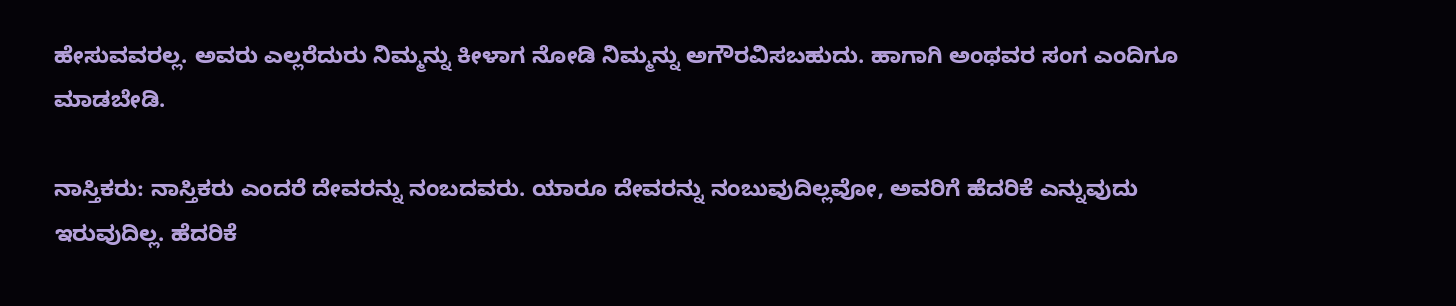ಹೇಸುವವರಲ್ಲ. ಅವರು ಎಲ್ಲರೆದುರು ನಿಮ್ಮನ್ನು ಕೀಳಾಗ ನೋಡಿ ನಿಮ್ಮನ್ನು ಅಗೌರವಿಸಬಹುದು. ಹಾಗಾಗಿ ಅಂಥವರ ಸಂಗ ಎಂದಿಗೂ ಮಾಡಬೇಡಿ.

ನಾಸ್ತಿಕರು: ನಾಸ್ತಿಕರು ಎಂದರೆ ದೇವರನ್ನು ನಂಬದವರು. ಯಾರೂ ದೇವರನ್ನು ನಂಬುವುದಿಲ್ಲವೋ, ಅವರಿಗೆ ಹೆದರಿಕೆ ಎನ್ನುವುದು ಇರುವುದಿಲ್ಲ. ಹೆದರಿಕೆ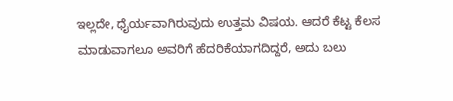ಇಲ್ಲದೇ, ಧೈರ್ಯವಾಗಿರುವುದು ಉತ್ತಮ ವಿಷಯ. ಆದರೆ ಕೆಟ್ಟ ಕೆಲಸ ಮಾಡುವಾಗಲೂ ಅವರಿಗೆ ಹೆದರಿಕೆಯಾಗದಿದ್ದರೆ, ಅದು ಬಲು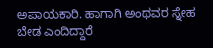ಅಪಾಯಕಾರಿ. ಹಾಗಾಗಿ ಅಂಥವರ ಸ್ನೇಹ ಬೇಡ ಎಂದಿದ್ದಾರೆ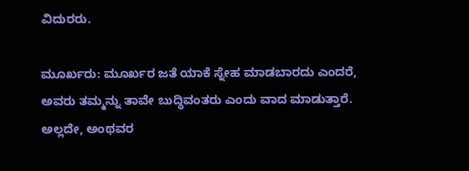ವಿದುರರು.

ಮೂರ್ಖರು: ಮೂರ್ಖರ ಜತೆ ಯಾಕೆ ಸ್ನೇಹ ಮಾಡಬಾರದು ಎಂದರೆ, ಅವರು ತಮ್ಮನ್ನು ತಾವೇ ಬುದ್ಧಿವಂತರು ಎಂದು ವಾದ ಮಾಡುತ್ತಾರೆ. ಅಲ್ಲದೇ, ಅಂಥವರ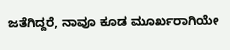ಜತೆಗಿದ್ದರೆ, ನಾವೂ ಕೂಡ ಮೂರ್ಖರಾಗಿಯೇ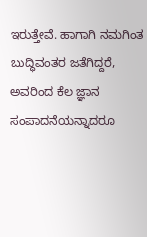ಇರುತ್ತೇವೆ. ಹಾಗಾಗಿ ನಮಗಿಂತ ಬುದ್ಧಿವಂತರ ಜತೆಗಿದ್ದರೆ, ಅವರಿಂದ ಕೆಲ ಜ್ಞಾನ ಸಂಪಾದನೆಯನ್ನಾದರೂ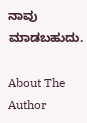ನಾವು ಮಾಡಬಹುದು.

About The Author